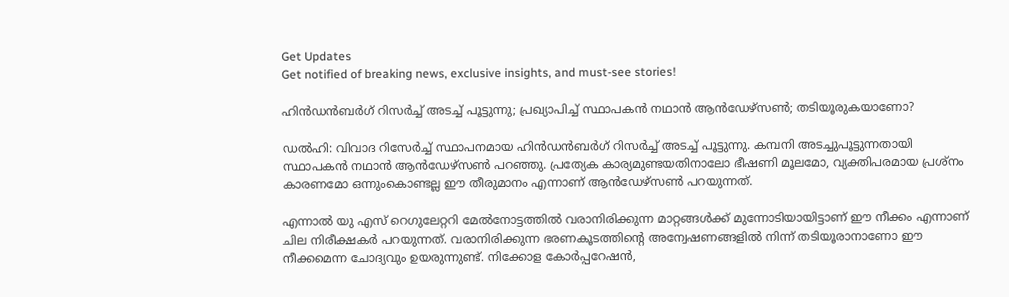Get Updates
Get notified of breaking news, exclusive insights, and must-see stories!

ഹിൻഡൻബർഗ് റിസർച്ച് അടച്ച് പൂട്ടുന്നു; പ്രഖ്യാപിച്ച് സ്ഥാപകൻ നഥാൻ ആൻഡേഴ്സൺ; തടിയൂരുകയാണോ?

ഡൽഹി: വിവാദ റിസേർച്ച് സ്ഥാപനമായ ‌ഹിൻഡൻബർഗ് റിസർച്ച് അടച്ച് പൂട്ടുന്നു. കമ്പനി അടച്ചുപൂട്ടുന്നതായി സ്ഥാപകൻ നഥാൻ ആൻഡേഴ്സൺ പറഞ്ഞു. പ്രത്യേക കാര്യമുണ്ടയതിനാലോ ഭീഷണി മൂലമോ, വ്യക്തിപരമായ പ്രശ്നം കാരണമോ ഒന്നുംകൊണ്ടല്ല ഈ തീരുമാനം എന്നാണ് ആൻഡേഴ്സൺ പറയുന്നത്.

എന്നാൽ യു എസ് റെഗുലേറ്ററി മേൽനോട്ടത്തിൽ വരാനിരിക്കുന്ന മാറ്റങ്ങൾക്ക് മുന്നോടിയായിട്ടാണ് ഈ നീക്കം എന്നാണ് ചില നിരീക്ഷകർ പറയുന്നത്. വരാനിരിക്കുന്ന ഭരണകൂടത്തിന്റെ അന്വേഷണങ്ങളിൽ നിന്ന് തടിയൂരാനാണോ ഈ നീക്കമെന്ന ചോദ്യവും ഉയരുന്നുണ്ട്. നിക്കോള കോർപ്പറേഷൻ,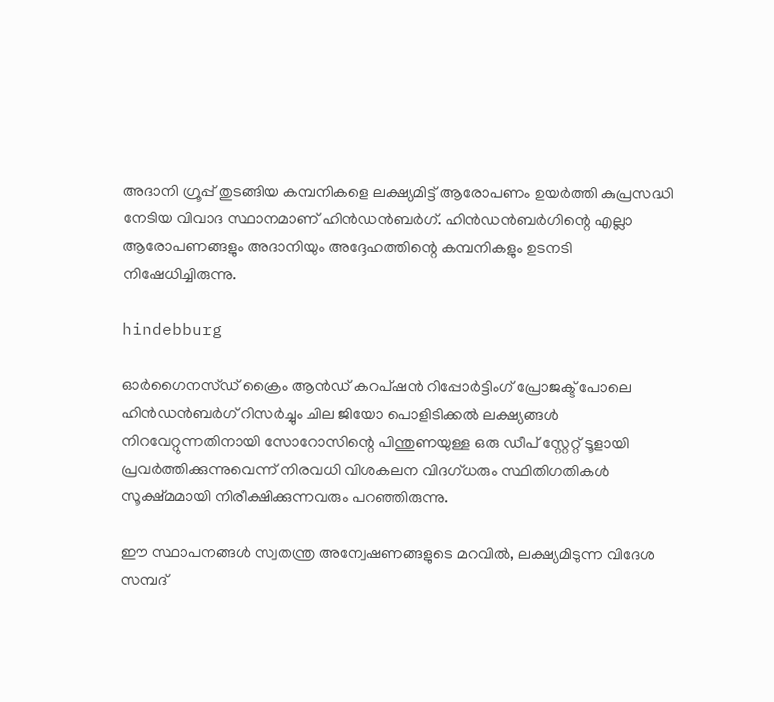അദാനി ഗ്രൂപ്പ് തുടങ്ങിയ കമ്പനികളെ ലക്ഷ്യമിട്ട് ആരോപണം ഉയർത്തി കുപ്രസദ്ധി നേടിയ വിവാദ സ്ഥാനമാണ് ഹിൻഡൻബർഗ്. ഹിൻഡൻബർഗിന്റെ എല്ലാ ആരോപണങ്ങളും അദാനിയും അദ്ദേഹത്തിന്റെ കമ്പനികളും ഉടനടി നിഷേധിച്ചിരുന്നു.

hindebburg

ഓർഗൈനസ്ഡ് ക്രൈം ആൻഡ് കറപ്ഷൻ റിപ്പോർട്ടിംഗ് പ്രോജക്ട് പോലെ ഹിൻഡൻബർഗ് റിസർച്ചും ചില ജിയോ പൊളിടിക്കൽ ലക്ഷ്യങ്ങൾ നിറവേറ്റുന്നതിനായി സോറോസിന്റെ പിന്തുണയുള്ള ഒരു ഡീപ് സ്റ്റേറ്റ് ടൂളായി പ്രവർത്തിക്കുന്നുവെന്ന് നിരവധി വിശകലന വിദഗ്ധരും സ്ഥിതിഗതികൾ സൂക്ഷ്മമായി നിരീക്ഷിക്കുന്നവരും പറഞ്ഞിരുന്നു.

ഈ സ്ഥാപനങ്ങൾ സ്വതന്ത്ര അന്വേഷണങ്ങളുടെ മറവിൽ, ലക്ഷ്യമിടുന്ന വിദേശ സമ്പദ്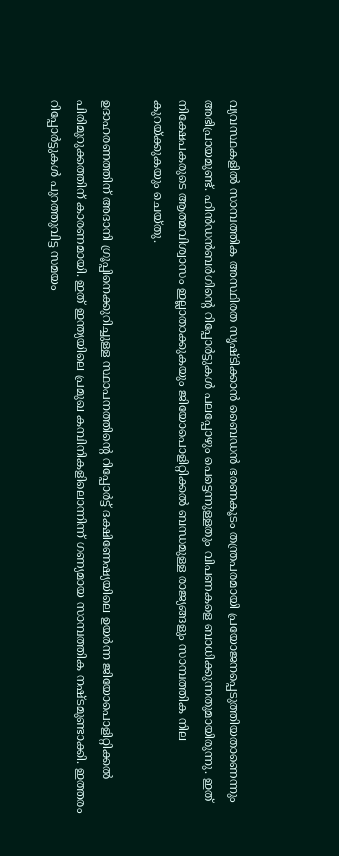വ്യവസ്ഥകളിൽ സാമ്പത്തിക അസ്ഥിരത സൃഷ്ടിക്കാൻ ബൈഡൻ ഭരണകൂടം തന്ത്രപരമായി പ്രയോജനപ്പെടുത്തിയതാണെന്നും അഭിപ്രായമുണ്ട്. ഹിൻഡൻബർഗിന്റെ റിപ്പോർട്ടുകൾ പലപ്പോഴും പെട്ടെന്നുള്ളതും വിപണകളെ ബാധിക്കുന്നതുമായിരുന്നു. ഇത് നിക്ഷേപകരുടെ ആത്മവിശ്വാസം ഇല്ലാതാക്കുകയും ജിയോപൊളിറ്റിക്കൽ ബന്ധമുള്ള രാജ്യങ്ങളും സാമ്പത്തിക നില കുറയ്ക്കുകയും ചെയ്തു.

ഉദാഹരണത്തിന് അദാനി ഗ്രൂപ്പിനെക്കുറിച്ചുള്ള സ്ഥാപനത്തിന്റെ റിപ്പോർട്ട് ദക്ഷിണേഷ്യയിലെ ഉയർന്ന ജിയോപൊളിറ്റിക്കൽ പിരിമുറുക്കത്തിന് കാരണമായി. ഇത് ഇന്ത്യയിലെ പ്രമുഖ കമ്പിനികളിലൊന്നിന്ന് ഗണ്യമായ സാമ്പത്തിക നഷ്ടമുണ്ടാക്കി. ഇത്തരം റിപ്പോർട്ടുകൾ പുറത്തുവിട്ട സമയം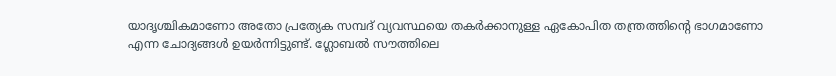യാദൃശ്ചികമാണോ അതോ പ്രത്യേക സമ്പദ് വ്യവസ്ഥയെ തകർക്കാനുള്ള ഏകോപിത തന്ത്രത്തിന്റെ ഭാഗമാണോ എന്ന ചോദ്യങ്ങൾ ഉയർന്നിട്ടുണ്ട്. ഗ്ലോബൽ സൗത്തിലെ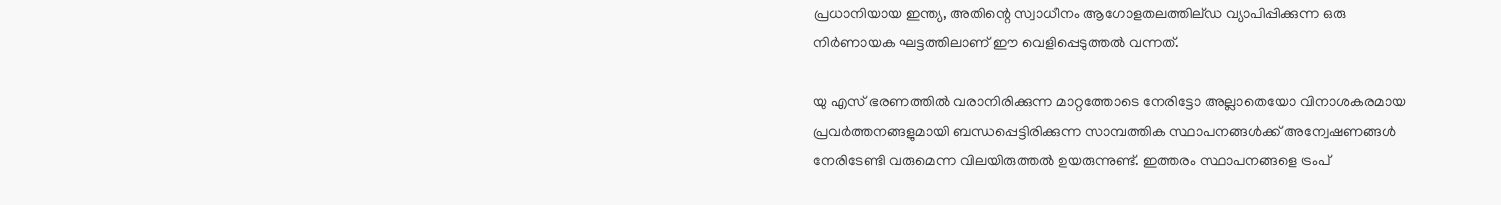പ്രധാനിയായ ഇന്ത്യ, അതിന്റെ സ്വാധീനം ആഗോളതലത്തില്ഡ വ്യാപിപ്പിക്കുന്ന ഒരു നിർണായക ഘട്ടത്തിലാണ് ഈ വെളിപ്പെടുത്തൽ വന്നത്.

യു എസ് ഭരണത്തിൽ വരാനിരിക്കുന്ന മാറ്റത്തോടെ നേരിട്ടോ അല്ലാതെയോ വിനാശകരമായ പ്രവർത്തനങ്ങളുമായി ബന്ധപ്പെട്ടിരിക്കുന്ന സാമ്പത്തിക സ്ഥാപനങ്ങൾക്ക് അന്വേഷണങ്ങൾ നേരിടേണ്ടി വരുമെന്ന വിലയിരുത്തൽ ഉയരുന്നുണ്ട്. ഇത്തരം സ്ഥാപനങ്ങളെ ട്രംപ്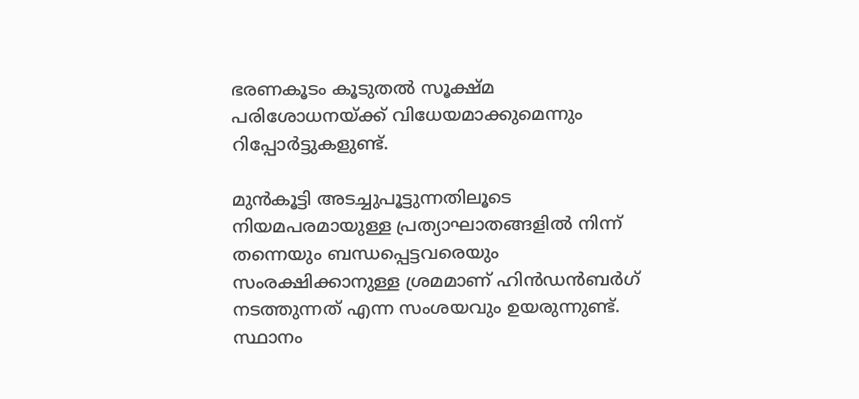ഭരണകൂടം കൂടുതൽ സൂക്ഷ്മ പരിശോധനയ്ക്ക് വിധേയമാക്കുമെന്നും റിപ്പോർട്ടുകളുണ്ട്.

മുൻകൂട്ടി അടച്ചുപൂട്ടുന്നതിലൂടെ നിയമപരമായുള്ള പ്രത്യാഘാതങ്ങളിൽ നിന്ന് തന്നെയും ബന്ധപ്പെട്ടവരെയും സംരക്ഷിക്കാനുള്ള ശ്രമമാണ് ഹിൻഡൻബർഗ് നടത്തുന്നത് എന്ന സംശയവും ഉയരുന്നുണ്ട്. സ്ഥാനം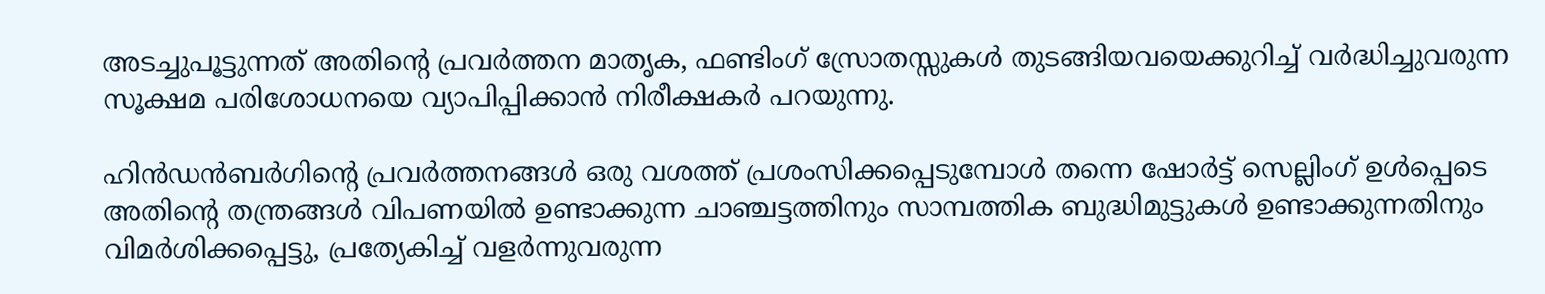അടച്ചുപൂട്ടുന്നത് അതിന്റെ പ്രവർത്തന മാതൃക, ഫണ്ടിംഗ് സ്രോതസ്സുകൾ തുടങ്ങിയവയെക്കുറിച്ച് വർദ്ധിച്ചുവരുന്ന സൂക്ഷമ പരിശോധനയെ വ്യാപിപ്പിക്കാൻ നിരീക്ഷകർ പറയുന്നു.

ഹിൻഡൻബർഗിന്റെ പ്രവർത്തനങ്ങൾ ഒരു വശത്ത് പ്രശംസിക്കപ്പെടുമ്പോൾ തന്നെ ഷോർട്ട് സെല്ലിംഗ് ഉൾപ്പെടെ അതിന്റെ തന്ത്രങ്ങൾ വിപണയിൽ ഉണ്ടാക്കുന്ന ചാഞ്ചട്ടത്തിനും സാമ്പത്തിക ബുദ്ധിമുട്ടുകൾ ഉണ്ടാക്കുന്നതിനും വിമർശിക്കപ്പെട്ടു, പ്രത്യേകിച്ച് വളർന്നുവരുന്ന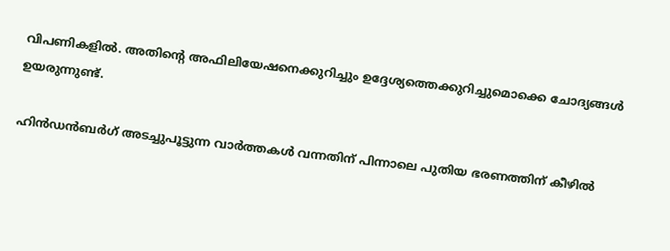വിപണികളിൽ. അതിന്റെ അഫിലിയേഷനെക്കുറിച്ചും ഉദ്ദേശ്യത്തെക്കുറിച്ചുമൊക്കെ ചോദ്യങ്ങൾ ഉയരുന്നുണ്ട്.

ഹിൻ‌ഡൻബർഗ് അടച്ചുപൂട്ടുന്ന വാർത്തകൾ വന്നതിന് പിന്നാലെ പുതിയ ഭരണത്തിന് കീഴിൽ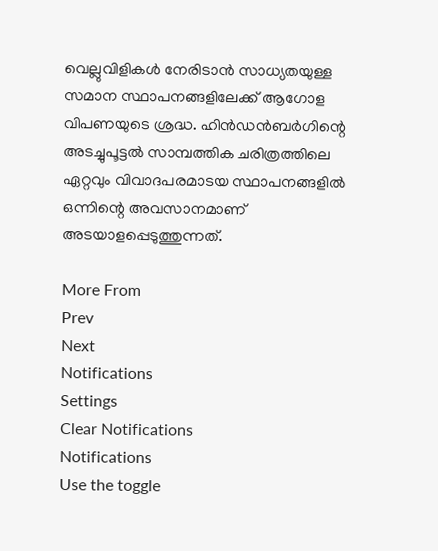വെല്ലുവിളികൾ നേരിടാൻ സാധ്യതയുള്ള സമാന സ്ഥാപനങ്ങളിലേക്ക് ആഗോള വിപണയുടെ ശ്രദ്ധ. ഹിൻഡൻബർഗിന്റെ അടച്ചുപൂട്ടൽ സാമ്പത്തിക ചരിത്രത്തിലെ ഏറ്റവും വിവാദപരമാടയ സ്ഥാപനങ്ങളിൽ ഒന്നിന്റെ അവസാനമാണ് അടയാളപ്പെടുത്തുന്നത്.

More From
Prev
Next
Notifications
Settings
Clear Notifications
Notifications
Use the toggle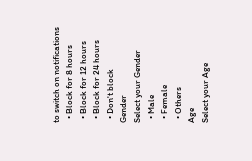to switch on notifications
  • Block for 8 hours
  • Block for 12 hours
  • Block for 24 hours
  • Don't block
Gender
Select your Gender
  • Male
  • Female
  • Others
Age
Select your Age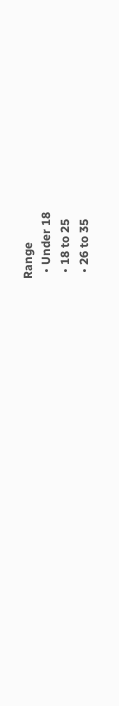Range
  • Under 18
  • 18 to 25
  • 26 to 35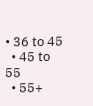• 36 to 45
  • 45 to 55
  • 55+